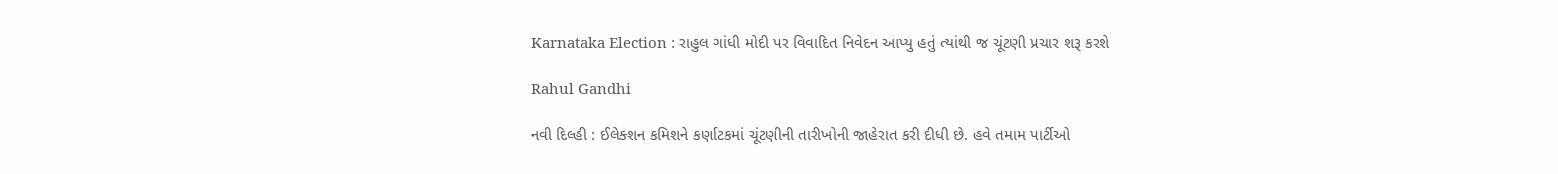Karnataka Election : રાહુલ ગાંધી મોદી પર વિવાદિત નિવેદન આપ્યુ હતું ત્યાંથી જ ચૂંટણી પ્રચાર શરૂ કરશે

Rahul Gandhi

નવી દિલ્હી : ઈલેક્શન કમિશને કર્ણાટકમાં ચૂંટણીની તારીખોની જાહેરાત કરી દીધી છે. હવે તમામ પાર્ટીઓ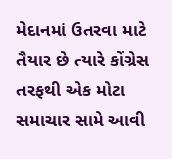મેદાનમાં ઉતરવા માટે તૈયાર છે ત્યારે કોંગ્રેસ તરફથી એક મોટા સમાચાર સામે આવી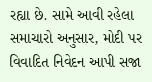રહ્યા છે. સામે આવી રહેલા સમાચારો અનુસાર, મોદી પર વિવાદિત નિવેદન આપી સજા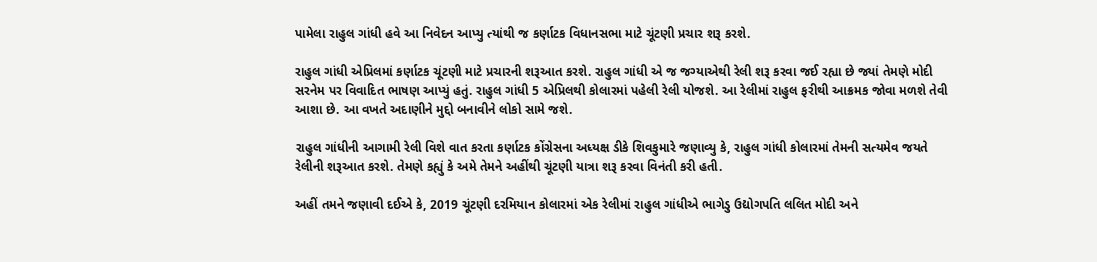પામેલા રાહુલ ગાંધી હવે આ નિવેદન આપ્યુ ત્યાંથી જ કર્ણાટક વિધાનસભા માટે ચૂંટણી પ્રચાર શરૂ કરશે.

રાહુલ ગાંધી એપ્રિલમાં કર્ણાટક ચૂંટણી માટે પ્રચારની શરૂઆત કરશે. રાહુલ ગાંધી એ જ જગ્યાએથી રેલી શરૂ કરવા જઈ રહ્યા છે જ્યાં તેમણે મોદી સરનેમ પર વિવાદિત ભાષણ આપ્યું હતું. રાહુલ ગાંધી 5 એપ્રિલથી કોલારમાં પહેલી રેલી યોજશે. આ રેલીમાં રાહુલ ફરીથી આક્રમક જોવા મળશે તેવી આશા છે. આ વખતે અદાણીને મુદ્દો બનાવીને લોકો સામે જશે.

રાહુલ ગાંધીની આગામી રેલી વિશે વાત કરતા કર્ણાટક કોંગ્રેસના અધ્યક્ષ ડીકે શિવકુમારે જણાવ્યુ કે, રાહુલ ગાંધી કોલારમાં તેમની સત્યમેવ જયતે રેલીની શરૂઆત કરશે. તેમણે કહ્યું કે અમે તેમને અહીંથી ચૂંટણી યાત્રા શરૂ કરવા વિનંતી કરી હતી.

અહીં તમને જણાવી દઈએ કે, 2019 ચૂંટણી દરમિયાન કોલારમાં એક રેલીમાં રાહુલ ગાંધીએ ભાગેડુ ઉદ્યોગપતિ લલિત મોદી અને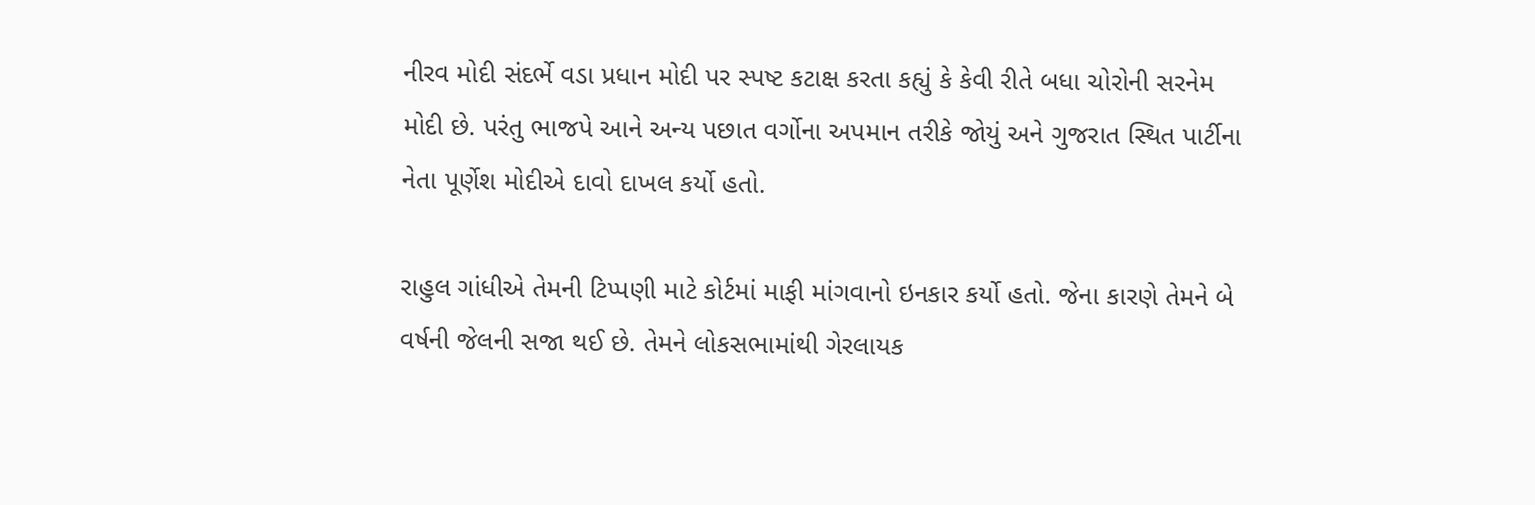નીરવ મોદી સંદર્ભે વડા પ્રધાન મોદી પર સ્પષ્ટ કટાક્ષ કરતા કહ્યું કે કેવી રીતે બધા ચોરોની સરનેમ મોદી છે. પરંતુ ભાજપે આને અન્ય પછાત વર્ગોના અપમાન તરીકે જોયું અને ગુજરાત સ્થિત પાર્ટીના નેતા પૂર્ણેશ મોદીએ દાવો દાખલ કર્યો હતો.

રાહુલ ગાંધીએ તેમની ટિપ્પણી માટે કોર્ટમાં માફી માંગવાનો ઇનકાર કર્યો હતો. જેના કારણે તેમને બે વર્ષની જેલની સજા થઈ છે. તેમને લોકસભામાંથી ગેરલાયક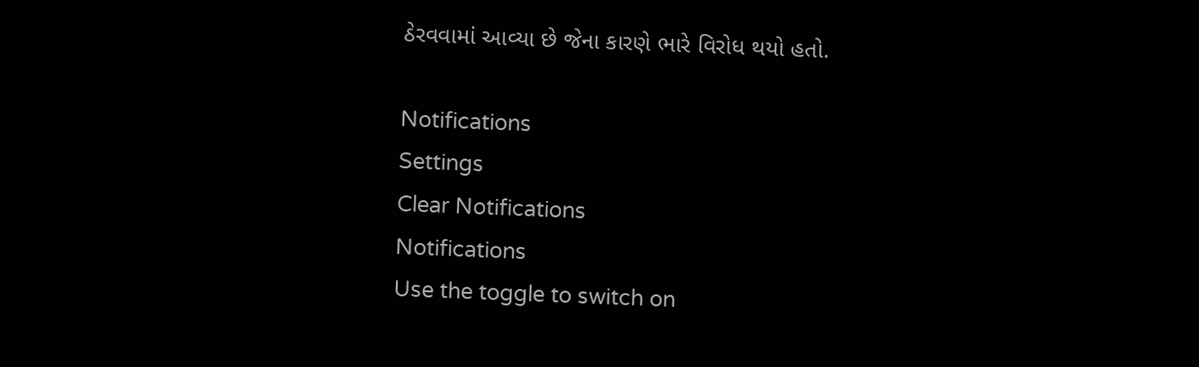ઠેરવવામાં આવ્યા છે જેના કારણે ભારે વિરોધ થયો હતો.

Notifications
Settings
Clear Notifications
Notifications
Use the toggle to switch on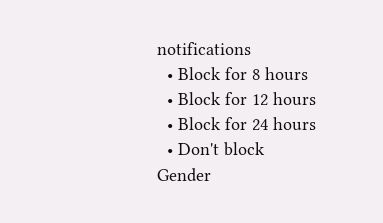notifications
  • Block for 8 hours
  • Block for 12 hours
  • Block for 24 hours
  • Don't block
Gender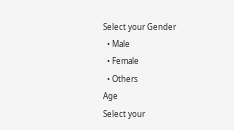Select your Gender
  • Male
  • Female
  • Others
Age
Select your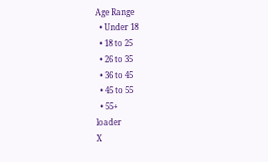Age Range
  • Under 18
  • 18 to 25
  • 26 to 35
  • 36 to 45
  • 45 to 55
  • 55+
loader
X